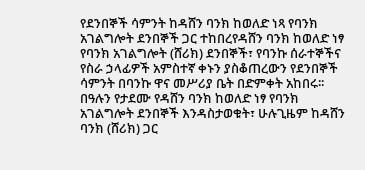የደንበኞች ሳምንት ከዳሸን ባንክ ከወለድ ነጻ የባንክ አገልግሎት ደንበኞች ጋር ተከበረየዳሸን ባንክ ከወለድ ነፃ የባንክ አገልግሎት (ሸሪክ) ደንበኞች፣ የባንኩ ሰራተኞችና የስራ ኃላፊዎች አምስተኛ ቀኑን ያስቆጠረውን የደንበኞች ሳምንት በባንኩ ዋና መሥሪያ ቤት በድምቀት አከበሩ፡፡
በዓሉን የታደሙ የዳሸን ባንክ ከወለድ ነፃ የባንክ አገልግሎት ደንበኞች እንዳስታወቁት፣ ሁሉጊዜም ከዳሸን ባንክ (ሸሪክ) ጋር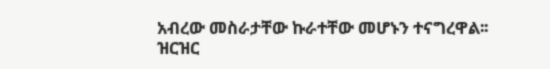አብረው መስራታቸው ኩራተቸው መሆኑን ተናግረዋል፡፡
ዝርዝር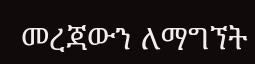መረጃውን ለማግኘት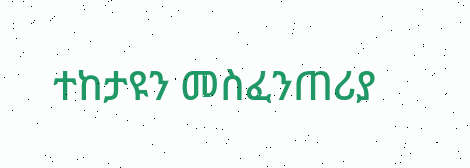ተከታዩን መስፈንጠሪያ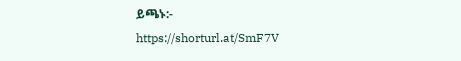ይጫኑ:-
https://shorturl.at/SmF7V